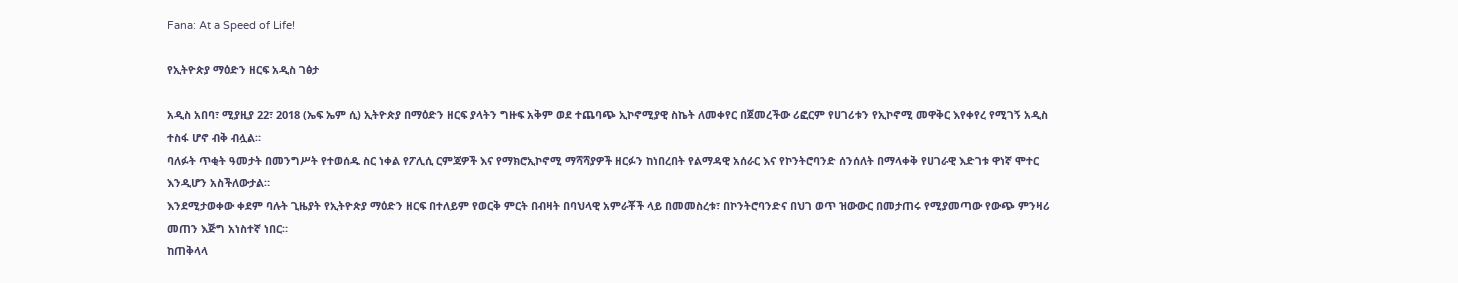Fana: At a Speed of Life!

የኢትዮጵያ ማዕድን ዘርፍ አዲስ ገፅታ

አዲስ አበባ፣ ሚያዚያ 22፣ 2018 (ኤፍ ኤም ሲ) ኢትዮጵያ በማዕድን ዘርፍ ያላትን ግዙፍ አቅም ወደ ተጨባጭ ኢኮኖሚያዊ ስኬት ለመቀየር በጀመረችው ሪፎርም የሀገሪቱን የኢኮኖሚ መዋቅር እየቀየረ የሚገኝ አዲስ ተስፋ ሆኖ ብቅ ብሏል።
ባለፉት ጥቂት ዓመታት በመንግሥት የተወሰዱ ስር ነቀል የፖሊሲ ርምጃዎች እና የማክሮኢኮኖሚ ማሻሻያዎች ዘርፉን ከነበረበት የልማዳዊ አሰራር እና የኮንትሮባንድ ሰንሰለት በማላቀቅ የሀገራዊ እድገቱ ዋነኛ ሞተር እንዲሆን አስችለውታል።
እንደሚታወቀው ቀደም ባሉት ጊዜያት የኢትዮጵያ ማዕድን ዘርፍ በተለይም የወርቅ ምርት በብዛት በባህላዊ አምራቾች ላይ በመመስረቱ፣ በኮንትሮባንድና በህገ ወጥ ዝውውር በመታጠሩ የሚያመጣው የውጭ ምንዛሪ መጠን እጅግ አነስተኛ ነበር።
ከጠቅላላ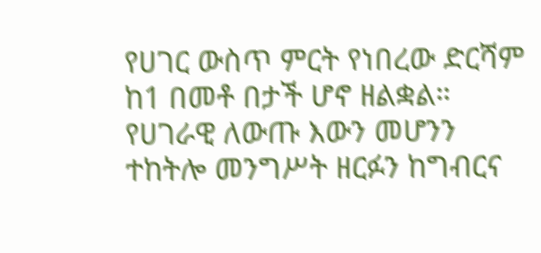የሀገር ውስጥ ምርት የነበረው ድርሻም ከ1 በመቶ በታች ሆኖ ዘልቋል።
የሀገራዊ ለውጡ እውን መሆንን ተከትሎ መንግሥት ዘርፉን ከግብርና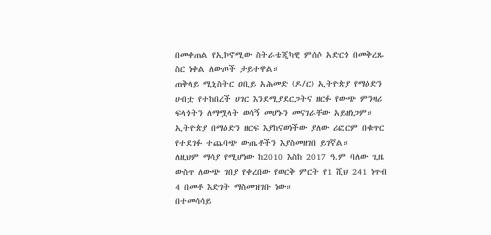በመቀጠል የኢኮኖሚው ስትራቴጂካዊ ምሰሶ አድርጎ በመቅረጹ ስር ነቀል ለውጦች ታይተዋል።
ጠቅላይ ሚኒስትር ዐቢይ አሕመድ (ዶ/ር) ኢትዮጵያ የማዕድን ሀብቷ የተከበረች ሀገር እንደሚያደርጋትና ዘርፉ የውጭ ምንዛሪ ፍላጎትን ለማሟላት ወሳኝ መሆኑን መናገራቸው አይዘነጋም።
ኢትዮጵያ በማዕድን ዘርፍ እያከናወነችው ያለው ሪፎርም በቁጥር የተደገፉ ተጨባጭ ውጤቶችን እያስመዘገበ ይገኛል።
ለዚህም ማሳያ የሚሆነው ከ2010 እስከ 2017 ዓ.ም ባለው ጊዜ ውስጥ ለውጭ ገበያ የቀረበው የወርቅ ምርት የ1 ሺህ 241 ነጥብ 4 በመቶ እድገት ማስመዝገቡ ነው።
በተመሳሳይ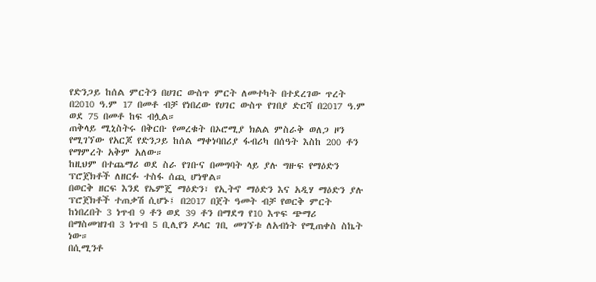የድንጋይ ከሰል ምርትን በሀገር ውስጥ ምርት ለመተካት በተደረገው ጥረት በ2010 ዓ.ም 17 በመቶ ብቻ የነበረው የሀገር ውስጥ የገበያ ድርሻ በ2017 ዓ.ም ወደ 75 በመቶ ከፍ ብሏል።
ጠቅላይ ሚኒስትሩ በቅርቡ የመረቁት በኦሮሚያ ክልል ምስራቅ ወለጋ ዞን የሚገኘው የአርጆ የድንጋይ ከሰል ማቀነባበሪያ ፋብሪካ በሰዓት እስከ 200 ቶን የማምረት አቅም አለው።
ከዚህም በተጨማሪ ወደ ስራ የገቡና በመግባት ላይ ያሉ ግዙፍ የማዕድን ፕሮጀክቶች ለዘርፉ ተስፋ ሰጪ ሆነዋል።
በወርቅ ዘርፍ እንደ የኤምጄ ማዕድን፣ የኢትኖ ማዕድን እና አዲሃ ማዕድን ያሉ ፕሮጀክቶች ተጠቃሽ ሲሆኑ፤ በ2017 በጀት ዓመት ብቻ የወርቅ ምርት ከነበረበት 3 ነጥብ 9 ቶን ወደ 39 ቶን በማደግ የ10 እጥፍ ጭማሪ በማስመዝገብ 3 ነጥብ 5 ቢሊየን ዶላር ገቢ መገኘቱ ለአብነት የሚጠቀስ ስኬት ነው።
በሲሚንቶ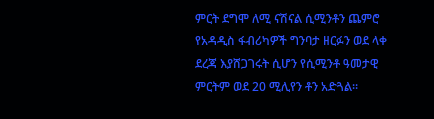ምርት ደግሞ ለሚ ናሽናል ሲሚንቶን ጨምሮ የአዳዲስ ፋብሪካዎች ግንባታ ዘርፉን ወደ ላቀ ደረጃ እያሸጋገሩት ሲሆን የሲሚንቶ ዓመታዊ ምርትም ወደ 20 ሚሊየን ቶን አድጓል።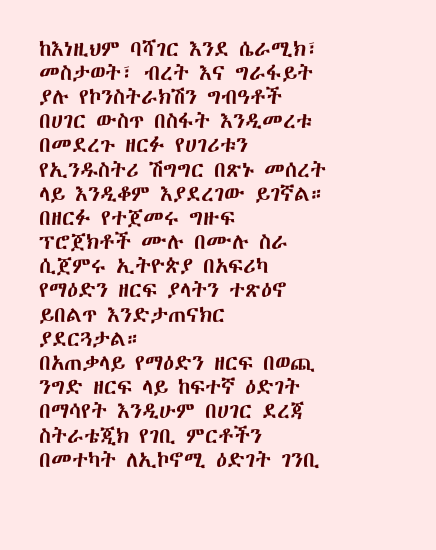ከእነዚህም ባሻገር እንደ ሴራሚክ፣ መስታወት፣ ብረት እና ግራፋይት ያሉ የኮንስትራክሽን ግብዓቶች በሀገር ውስጥ በስፋት እንዲመረቱ በመደረጉ ዘርፉ የሀገሪቱን የኢንዱስትሪ ሽግግር በጽኑ መሰረት ላይ እንዲቆም እያደረገው ይገኛል።
በዘርፉ የተጀመሩ ግዙፍ ፕሮጀክቶች ሙሉ በሙሉ ስራ ሲጀምሩ ኢትዮጵያ በአፍሪካ የማዕድን ዘርፍ ያላትን ተጽዕኖ ይበልጥ እንድታጠናክር ያደርጓታል።
በአጠቃላይ የማዕድን ዘርፍ በወጪ ንግድ ዘርፍ ላይ ከፍተኛ ዕድገት በማሳየት እንዲሁም በሀገር ደረጃ ስትራቴጂክ የገቢ ምርቶችን በመተካት ለኢኮኖሚ ዕድገት ገንቢ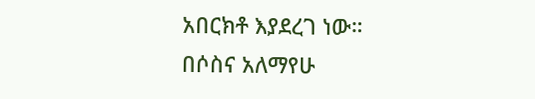አበርክቶ እያደረገ ነው።
በሶስና አለማየሁ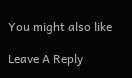You might also like

Leave A Reply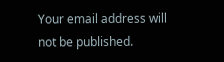Your email address will not be published.